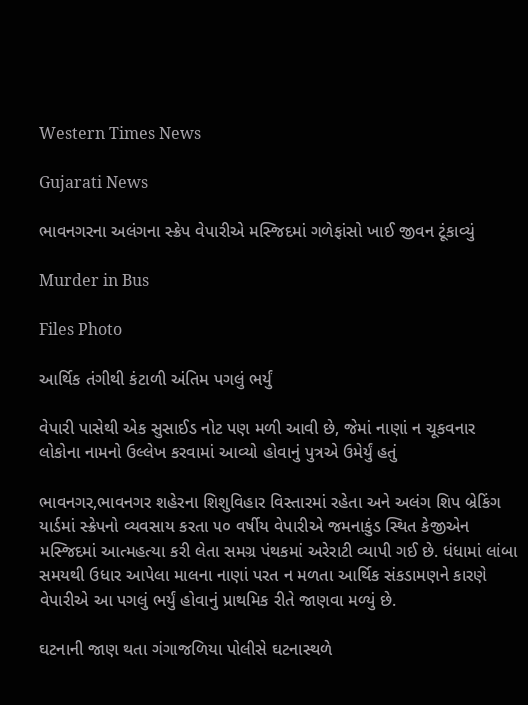Western Times News

Gujarati News

ભાવનગરના અલંગના સ્ક્રેપ વેપારીએ મસ્જિદમાં ગળેફાંસો ખાઈ જીવન ટૂંકાવ્યું

Murder in Bus

Files Photo

આર્થિક તંગીથી કંટાળી અંતિમ પગલું ભર્યું

વેપારી પાસેથી એક સુસાઈડ નોટ પણ મળી આવી છે, જેમાં નાણાં ન ચૂકવનાર લોકોના નામનો ઉલ્લેખ કરવામાં આવ્યો હોવાનું પુત્રએ ઉમેર્યું હતું

ભાવનગર,ભાવનગર શહેરના શિશુવિહાર વિસ્તારમાં રહેતા અને અલંગ શિપ બ્રેકિંગ યાર્ડમાં સ્ક્રેપનો વ્યવસાય કરતા ૫૦ વર્ષીય વેપારીએ જમનાકુંડ સ્થિત કેજીએન મસ્જિદમાં આત્મહત્યા કરી લેતા સમગ્ર પંથકમાં અરેરાટી વ્યાપી ગઈ છે. ધંધામાં લાંબા સમયથી ઉધાર આપેલા માલના નાણાં પરત ન મળતા આર્થિક સંકડામણને કારણે વેપારીએ આ પગલું ભર્યું હોવાનું પ્રાથમિક રીતે જાણવા મળ્યું છે.

ઘટનાની જાણ થતા ગંગાજળિયા પોલીસે ઘટનાસ્થળે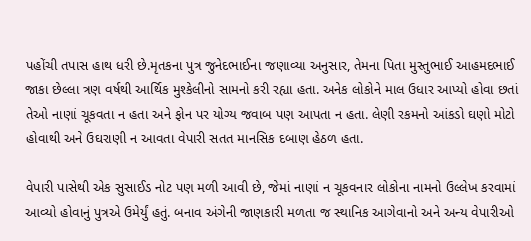પહોંચી તપાસ હાથ ધરી છે.મૃતકના પુત્ર જુનેદભાઈના જણાવ્યા અનુસાર, તેમના પિતા મુસ્તુભાઈ આહમદભાઈ જાકા છેલ્લા ત્રણ વર્ષથી આર્થિક મુશ્કેલીનો સામનો કરી રહ્યા હતા. અનેક લોકોને માલ ઉધાર આપ્યો હોવા છતાં તેઓ નાણાં ચૂકવતા ન હતા અને ફોન પર યોગ્ય જવાબ પણ આપતા ન હતા. લેણી રકમનો આંકડો ઘણો મોટો હોવાથી અને ઉઘરાણી ન આવતા વેપારી સતત માનસિક દબાણ હેઠળ હતા.

વેપારી પાસેથી એક સુસાઈડ નોટ પણ મળી આવી છે, જેમાં નાણાં ન ચૂકવનાર લોકોના નામનો ઉલ્લેખ કરવામાં આવ્યો હોવાનું પુત્રએ ઉમેર્યું હતું. બનાવ અંગેની જાણકારી મળતા જ સ્થાનિક આગેવાનો અને અન્ય વેપારીઓ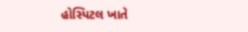હોસ્પિટલ ખાતે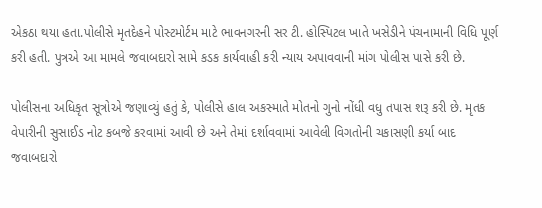એકઠા થયા હતા.પોલીસે મૃતદેહને પોસ્ટમોર્ટમ માટે ભાવનગરની સર ટી. હોસ્પિટલ ખાતે ખસેડીને પંચનામાની વિધિ પૂર્ણ કરી હતી. પુત્રએ આ મામલે જવાબદારો સામે કડક કાર્યવાહી કરી ન્યાય અપાવવાની માંગ પોલીસ પાસે કરી છે.

પોલીસના અધિકૃત સૂત્રોએ જણાવ્યું હતું કે, પોલીસે હાલ અકસ્માતે મોતનો ગુનો નોંધી વધુ તપાસ શરૂ કરી છે. મૃતક વેપારીની સુસાઈડ નોટ કબજે કરવામાં આવી છે અને તેમાં દર્શાવવામાં આવેલી વિગતોની ચકાસણી કર્યા બાદ જવાબદારો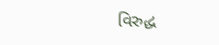વિરુદ્ધ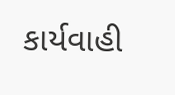કાર્યવાહી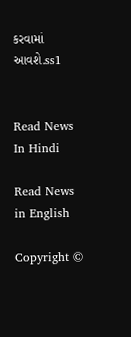કરવામાં આવશે.ss1


Read News In Hindi

Read News in English

Copyright ©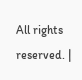All rights reserved. |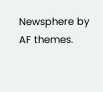Newsphere by AF themes.